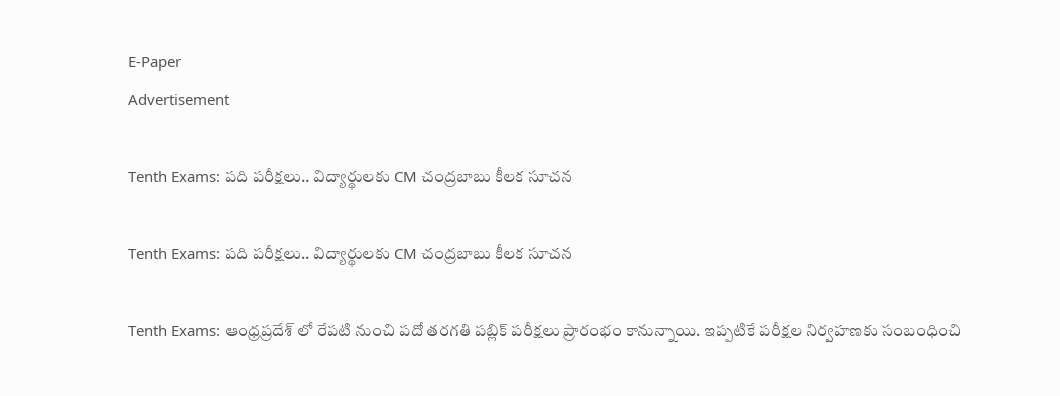E-Paper
Advertisement

Tenth Exams: పది పరీక్షలు.. విద్యార్థులకు CM చంద్రబాబు కీలక సూచన

Tenth Exams: పది పరీక్షలు.. విద్యార్థులకు CM చంద్రబాబు కీలక సూచన

Tenth Exams: ఆంధ్రప్రదేశ్ లో రేపటి నుంచి పదో తరగతి పబ్లిక్ పరీక్షలు ప్రారంభం కానున్నాయి. ఇప్పటికే పరీక్షల నిర్వహణకు సంబంధించి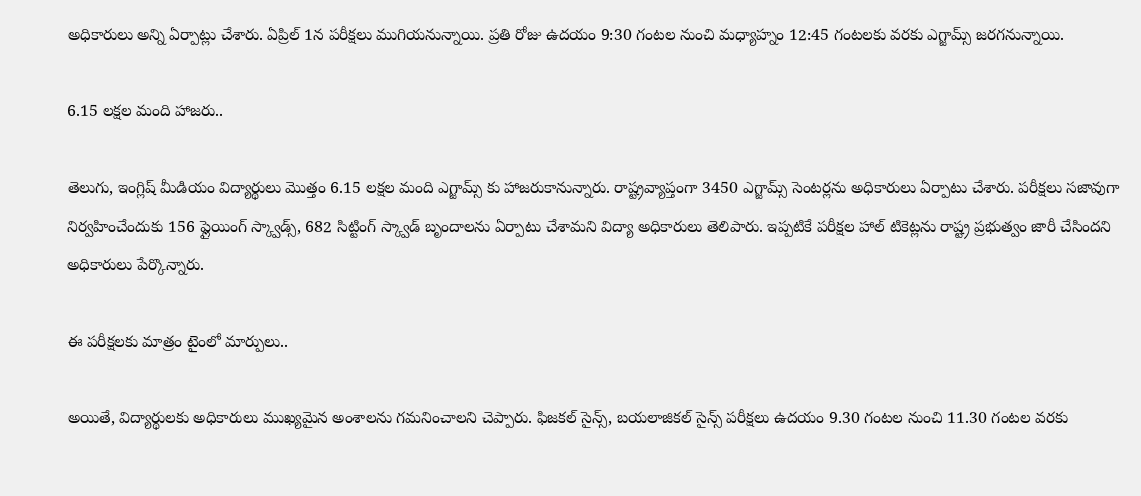అధికారులు అన్ని ఏర్పాట్లు చేశారు. ఏప్రిల్ 1న పరీక్షలు ముగియనున్నాయి. ప్రతి రోజు ఉదయం 9:30 గంటల నుంచి మధ్యాహ్నం 12:45 గంటలకు వరకు ఎగ్జామ్స్ జరగనున్నాయి.

6.15 లక్షల మంది హాజరు..

తెలుగు, ఇంగ్లిష్‌ మీడియం విద్యార్థులు మొత్తం 6.15 లక్షల మంది ఎగ్జామ్స్ కు హాజరుకానున్నారు. రాష్ట్రవ్యాప్తంగా 3450 ఎగ్జామ్స్ సెంటర్లను అధికారులు ఏర్పాటు చేశారు. పరీక్షలు సజావుగా నిర్వహించేందుకు 156 ఫ్లైయింగ్‌ స్క్వాడ్స్‌, 682 సిట్టింగ్‌ స్క్వాడ్‌ బృందాలను ఏర్పాటు చేశామని విద్యా అధికారులు తెలిపారు. ఇప్పటికే పరీక్షల హాల్‌ టికెట్లను రాష్ట్ర ప్రభుత్వం జారీ చేసిందని అధికారులు పేర్కొన్నారు.

ఈ పరీక్షలకు మాత్రం టైంలో మార్పులు..

అయితే, విద్యార్థులకు అధికారులు ముఖ్యమైన అంశాలను గమనించాలని చెప్పారు. ఫిజకల్‌ సైన్స్, బయలాజికల్‌ సైన్స్‌ పరీక్షలు ఉదయం 9.30 గంటల నుంచి 11.30 గంటల వరకు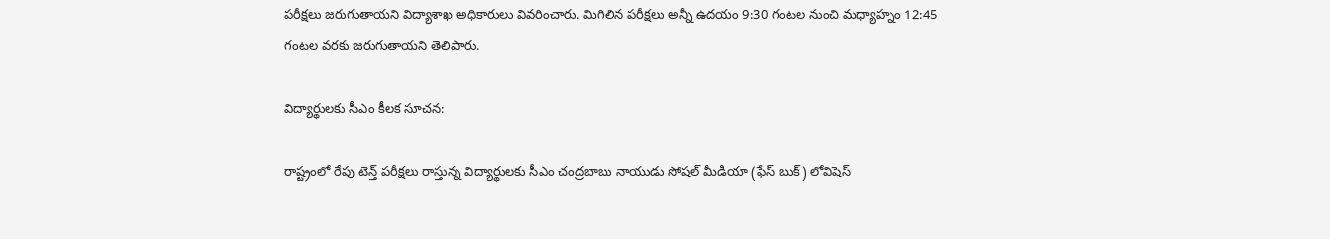పరీక్షలు జరుగుతాయని విద్యాశాఖ అధికారులు వివరించారు. మిగిలిన పరీక్షలు అన్నీ ఉదయం 9:30 గంటల నుంచి మధ్యాహ్నం 12:45 గంటల వరకు జరుగుతాయని తెలిపారు.

విద్యార్థులకు సీఎం కీలక సూచన:

రాష్ట్రంలో రేపు టెన్త్ పరీక్షలు రాస్తున్న విద్యార్థులకు సీఎం చంద్రబాబు నాయుడు సోషల్ మీడియా (ఫేస్ బుక్) లోవిషెస్‌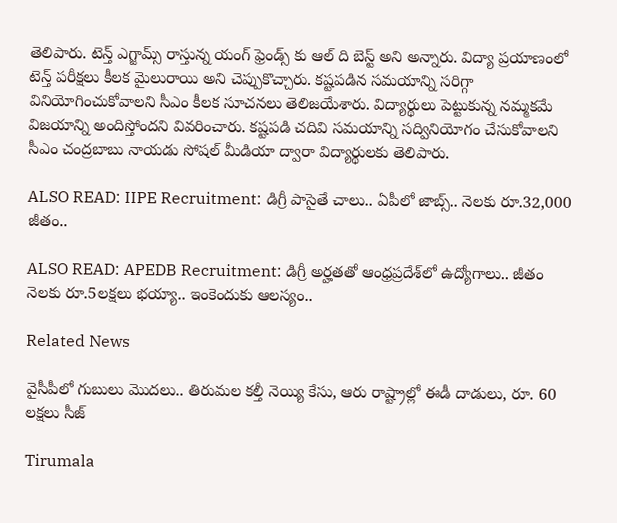తెలిపారు. టెన్త్ ఎగ్జామ్స్ రాస్తున్న యంగ్ ఫ్రెండ్స్‌ కు ఆల్ ది బెస్ట్ అని అన్నారు. విద్యా ప్రయాణంలో టెన్త్ పరీక్షలు కీలక మైలురాయి అని చెప్పుకొచ్చారు. కష్టపడిన సమయాన్ని సరిగ్గా వినియోగించుకోవాలని సీఎం కీలక సూచనలు తెలిజయేశారు. విద్యార్థులు పెట్టుకున్న నమ్మకమే విజయాన్ని అందిస్తోందని వివరించారు. కష్టపడి చదివి సమయాన్ని సద్వినియోగం చేసుకోవాలని సీఎం చంద్రబాబు నాయడు సోషల్ మీడియా ద్వారా విద్యార్థులకు తెలిపారు.

ALSO READ: IIPE Recruitment: డిగ్రీ పాసైతే చాలు.. ఏపీలో జాబ్స్.. నెలకు రూ.32,000 జీతం..

ALSO READ: APEDB Recruitment: డిగ్రీ అర్హతతో ఆంధ్రప్రదేశ్‌లో ఉద్యోగాలు.. జీతం నెలకు రూ.5లక్షలు భయ్యా.. ఇంకెందుకు ఆలస్యం..

Related News

వైసీపీలో గుబులు మొదలు.. తిరుమల కల్తీ నెయ్యి కేసు, ఆరు రాష్ట్రాల్లో ఈడీ దాడులు, రూ. 60 లక్షలు సీజ్

Tirumala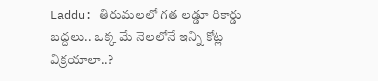Laddu: తిరుమలలో గత లడ్డూ రికార్డు బద్దలు.. ఒక్క మే నెలలోనే ఇన్ని కోట్ల విక్రయాలా..?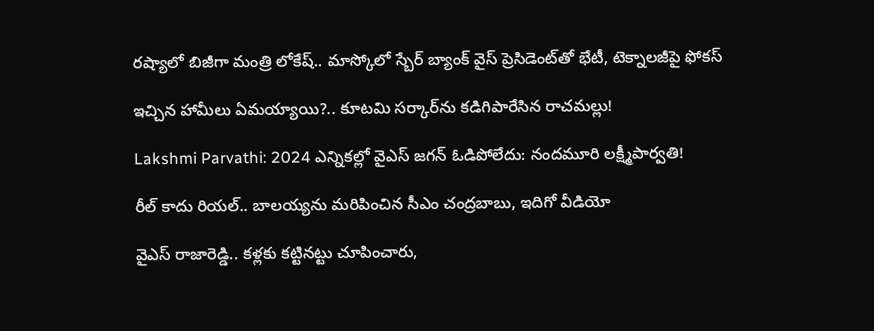రష్యాలో బిజీగా మంత్రి లోకేష్.. మాస్కోలో స్బేర్‌ బ్యాంక్ వైస్ ప్రెసిడెంట్‌తో భేటీ, టెక్నాలజీపై ఫోకస్

ఇచ్చిన హామీలు ఏమయ్యాయి?.. కూటమి సర్కార్‌ను కడిగిపారేసిన రాచమల్లు!

Lakshmi Parvathi: 2024 ఎన్నికల్లో వైఎస్ జగన్ ఓడిపోలేదు: నందమూరి లక్ష్మీపార్వతి!

రీల్ కాదు రియల్.. బాలయ్యను మరిపించిన సీఎం చంద్రబాబు, ఇదిగో వీడియో

వైఎస్ రాజారెడ్డి.. కళ్లకు కట్టినట్టు చూపించారు,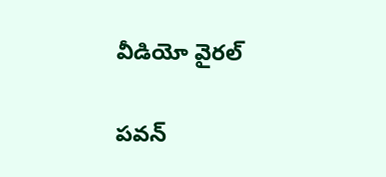వీడియో వైరల్

పవన్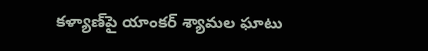కళ్యాణ్‌పై యాంకర్ శ్యామల ఘాటు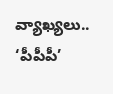వ్యాఖ్యలు.. ‘పీపీపీ’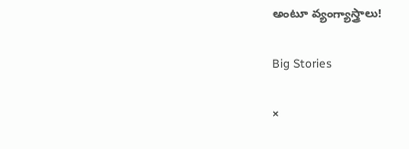అంటూ వ్యంగ్యాస్త్రాలు!

Big Stories

×